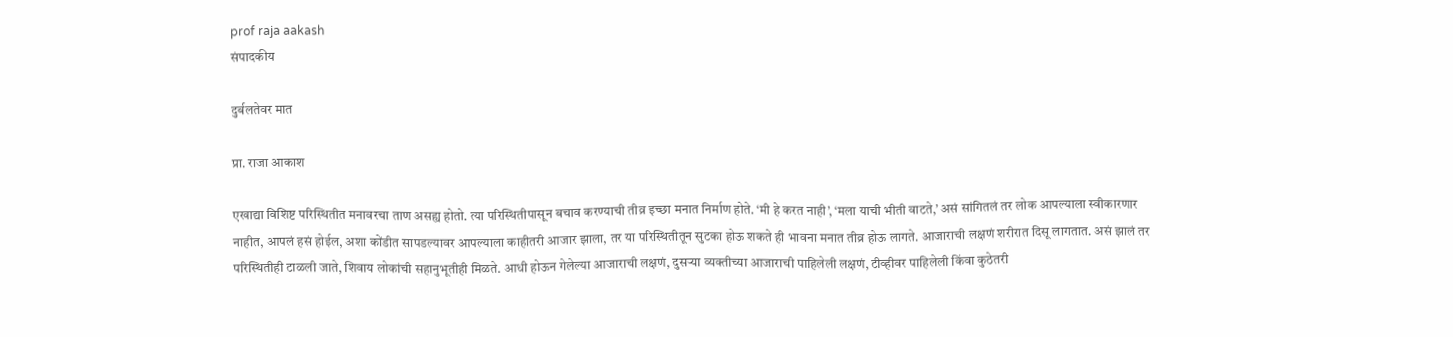prof raja aakash
संपादकीय

दुर्बलतेवर मात

प्रा. राजा आकाश

एखाद्या विशिष्ट परिस्थितीत मनावरचा ताण असह्य होतो. त्या परिस्थितीपासून बचाव करण्याची तीव्र इच्छा मनात निर्माण होते. ‘मी हे करत नाही’, ‘मला याची भीती वाटते,’ असं सांगितलं तर लोक आपल्याला स्वीकारणार नाहीत, आपलं हसं होईल, अशा कोंडीत सापडल्यावर आपल्याला काहीतरी आजार झाला, तर या परिस्थितीतून सुटका होऊ शकते ही भावना मनात तीव्र होऊ लागते. आजाराची लक्षणं शरीरात दिसू लागतात. असं झालं तर परिस्थितीही टाळली जाते, शिवाय लोकांची सहानुभूतीही मिळते. आधी होऊन गेलेल्या आजाराची लक्षणं, दुसऱ्या व्यक्‍तीच्या आजाराची पाहिलेली लक्षणं, टीव्हीवर पाहिलेली किंवा कुठेतरी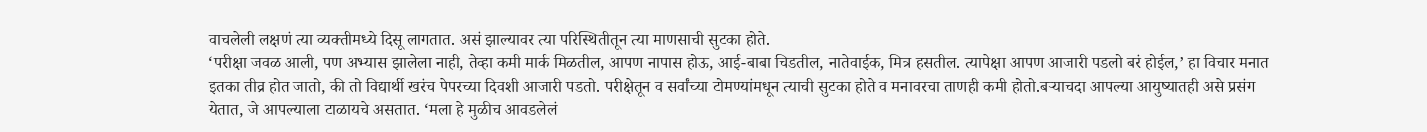वाचलेली लक्षणं त्या व्यक्‍तीमध्ये दिसू लागतात. असं झाल्यावर त्या परिस्थितीतून त्या माणसाची सुटका होते.
‘परीक्षा जवळ आली, पण अभ्यास झालेला नाही, तेव्हा कमी मार्क मिळतील, आपण नापास होऊ, आई-बाबा चिडतील, नातेवाईक, मित्र हसतील. त्यापेक्षा आपण आजारी पडलो बरं होईल,’ हा विचार मनात इतका तीव्र होत जातो, की तो विद्यार्थी खरंच पेपरच्या दिवशी आजारी पडतो. परीक्षेतून व सर्वांच्या टोमण्यांमधून त्याची सुटका होते व मनावरचा ताणही कमी होतो.बऱ्याचदा आपल्या आयुष्यातही असे प्रसंग येतात, जे आपल्याला टाळायचे असतात. ‘मला हे मुळीच आवडलेलं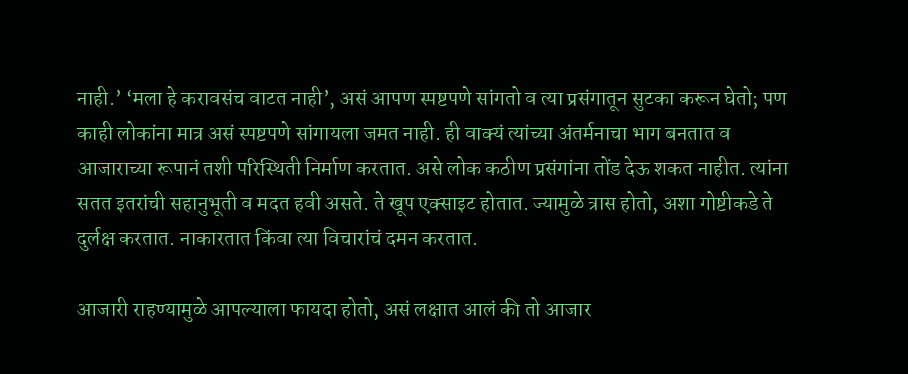नाही.’ ‘मला हे करावसंच वाटत नाही’, असं आपण स्पष्टपणे सांगतो व त्या प्रसंगातून सुटका करून घेतो; पण काही लोकांना मात्र असं स्पष्टपणे सांगायला जमत नाही. ही वाक्‍यं त्यांच्या अंतर्मनाचा भाग बनतात व आजाराच्या रूपानं तशी परिस्थिती निर्माण करतात. असे लोक कठीण प्रसंगांना तोंड देऊ शकत नाहीत. त्यांना सतत इतरांची सहानुभूती व मदत हवी असते. ते खूप एक्‍साइट होतात. ज्यामुळे त्रास होतो, अशा गोष्टीकडे ते दुर्लक्ष करतात. नाकारतात किंवा त्या विचारांचं दमन करतात.

आजारी राहण्यामुळे आपल्याला फायदा होतो, असं लक्षात आलं की तो आजार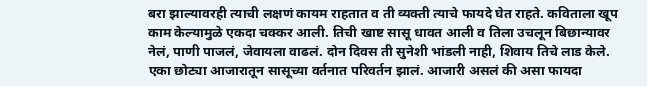बरा झाल्यावरही त्याची लक्षणं कायम राहतात व ती व्यक्‍ती त्याचे फायदे घेत राहते. कविताला खूप काम केल्यामुळे एकदा चक्‍कर आली. तिची खाष्ट सासू धावत आली व तिला उचलून बिछान्यावर नेलं, पाणी पाजलं, जेवायला वाढलं. दोन दिवस ती सुनेशी भांडली नाही, शिवाय तिचे लाड केले. एका छोट्या आजारातून सासूच्या वर्तनात परिवर्तन झालं. आजारी असलं की असा फायदा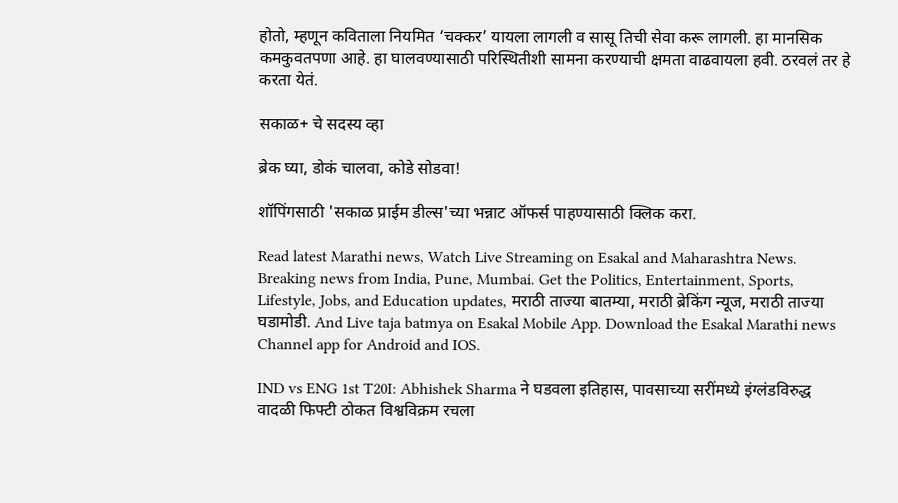होतो, म्हणून कविताला नियमित ‘चक्‍कर’ यायला लागली व सासू तिची सेवा करू लागली. हा मानसिक कमकुवतपणा आहे. हा घालवण्यासाठी परिस्थितीशी सामना करण्याची क्षमता वाढवायला हवी. ठरवलं तर हे करता येतं.

सकाळ+ चे सदस्य व्हा

ब्रेक घ्या, डोकं चालवा, कोडे सोडवा!

शॉपिंगसाठी 'सकाळ प्राईम डील्स'च्या भन्नाट ऑफर्स पाहण्यासाठी क्लिक करा.

Read latest Marathi news, Watch Live Streaming on Esakal and Maharashtra News. Breaking news from India, Pune, Mumbai. Get the Politics, Entertainment, Sports, Lifestyle, Jobs, and Education updates, मराठी ताज्या बातम्या, मराठी ब्रेकिंग न्यूज, मराठी ताज्या घडामोडी. And Live taja batmya on Esakal Mobile App. Download the Esakal Marathi news Channel app for Android and IOS.

IND vs ENG 1st T20I: Abhishek Sharma ने घडवला इतिहास, पावसाच्या सरींमध्ये इंग्लंडविरुद्ध वादळी फिफ्टी ठोकत विश्वविक्रम रचला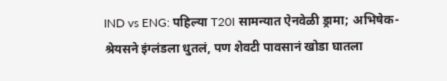IND vs ENG: पहिल्या T20I सामन्यात ऐनवेळी ड्रामा; अभिषेक-श्रेयसने इंग्लंडला धुतलं, पण शेवटी पावसानं खोडा घातला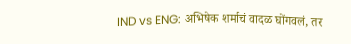IND vs ENG: अभिषेक शर्माचं वादळ घोंगवलं, तर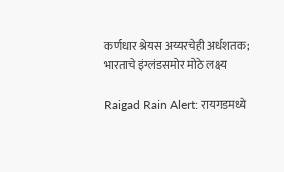कर्णधार श्रेयस अय्यरचेही अर्धशतक; भारताचे इंग्लंडसमोर मोठे लक्ष्य

Raigad Rain Alert: रायगडमध्ये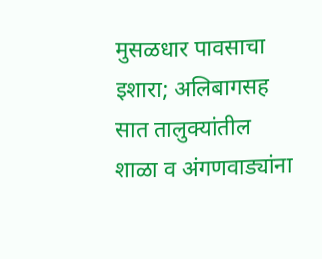मुसळधार पावसाचा इशारा; अलिबागसह सात तालुक्यांतील शाळा व अंगणवाड्यांना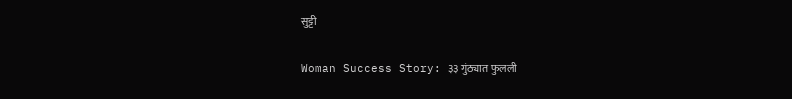सुट्टी

Woman Success Story: ३३ गुंठ्यात फुलली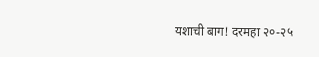यशाची बाग! दरमहा २०-२५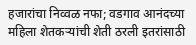हजारांचा निव्वळ नफा; वडगाव आनंदच्या महिला शेतकऱ्यांची शेती ठरली इतरांसाठी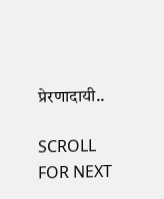प्रेरणादायी..

SCROLL FOR NEXT